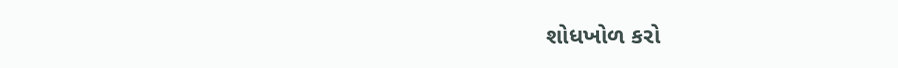શોધખોળ કરો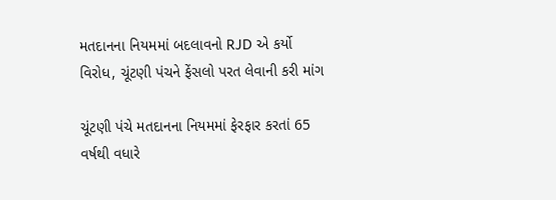મતદાનના નિયમમાં બદલાવનો RJD એ કર્યો વિરોધ, ચૂંટણી પંચને ફેંસલો પરત લેવાની કરી માંગ

ચૂંટણી પંચે મતદાનના નિયમમાં ફેરફાર કરતાં 65 વર્ષથી વધારે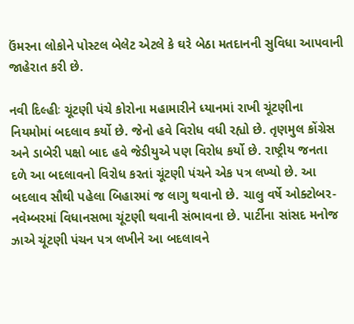ઉંમરના લોકોને પોસ્ટલ બેલેટ એટલે કે ઘરે બેઠા મતદાનની સુવિધા આપવાની જાહેરાત કરી છે.

નવી દિલ્હીઃ ચૂંટણી પંચે કોરોના મહામારીને ધ્યાનમાં રાખી ચૂંટણીના નિયમોમાં બદલાવ કર્યો છે. જેનો હવે વિરોધ વધી રહ્યો છે. તૃણમુલ કોંગ્રેસ અને ડાબેરી પક્ષો બાદ હવે જેડીયુએ પણ વિરોધ કર્યો છે. રાષ્ટ્રીય જનતા દળે આ બદલાવનો વિરોધ કરતાં ચૂંટણી પંચને એક પત્ર લખ્યો છે. આ બદલાવ સૌથી પહેલા બિહારમાં જ લાગુ થવાનો છે. ચાલુ વર્ષે ઓક્ટોબર-નવેમ્બરમાં વિધાનસભા ચૂંટણી થવાની સંભાવના છે. પાર્ટીના સાંસદ મનોજ ઝાએ ચૂંટણી પંચન પત્ર લખીને આ બદલાવને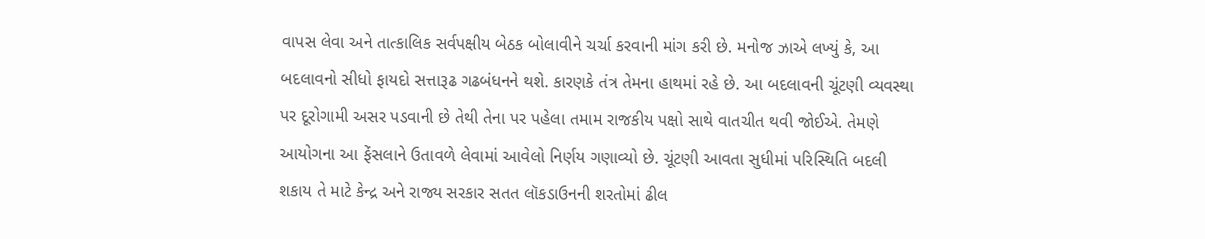વાપસ લેવા અને તાત્કાલિક સર્વપક્ષીય બેઠક બોલાવીને ચર્ચા કરવાની માંગ કરી છે. મનોજ ઝાએ લખ્યું કે, આ બદલાવનો સીધો ફાયદો સત્તારૂઢ ગઢબંધનને થશે. કારણકે તંત્ર તેમના હાથમાં રહે છે. આ બદલાવની ચૂંટણી વ્યવસ્થા પર દૂરોગામી અસર પડવાની છે તેથી તેના પર પહેલા તમામ રાજકીય પક્ષો સાથે વાતચીત થવી જોઈએ. તેમણે આયોગના આ ફેંસલાને ઉતાવળે લેવામાં આવેલો નિર્ણય ગણાવ્યો છે. ચૂંટણી આવતા સુધીમાં પરિસ્થિતિ બદલી શકાય તે માટે કેન્દ્ર અને રાજ્ય સરકાર સતત લૉકડાઉનની શરતોમાં ઢીલ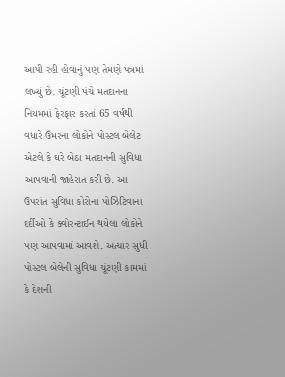આપી રહી હોવાનું પણ તેમણે પત્રમાં લખ્યું છે. ચૂંટણી પંચે મતદાનના નિયમમાં ફેરફાર કરતાં 65 વર્ષથી વધારે ઉંમરના લોકોને પોસ્ટલ બેલેટ એટલે કે ઘરે બેઠા મતદાનની સુવિધા આપવાની જાહેરાત કરી છે. આ ઉપરાંત સુવિધા કોરોના પોઝિટિવાના દર્દીઓ કે ક્વોરન્ટાઈન થયેલા લોકોને પણ આપવામાં આવશે. અત્યાર સુધી પોસ્ટલ બેલેની સુવિધા ચૂંટણી કામમાં કે દેશની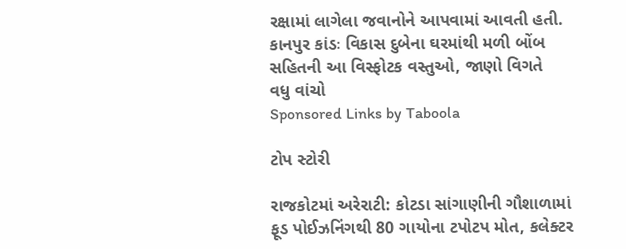રક્ષામાં લાગેલા જવાનોને આપવામાં આવતી હતી. કાનપુર કાંડઃ વિકાસ દુબેના ઘરમાંથી મળી બોંબ સહિતની આ વિસ્ફોટક વસ્તુઓ, જાણો વિગતે
વધુ વાંચો
Sponsored Links by Taboola

ટોપ સ્ટોરી

રાજકોટમાં અરેરાટી: કોટડા સાંગાણીની ગૌશાળામાં ફૂડ પોઈઝનિંગથી 80 ગાયોના ટપોટપ મોત, કલેક્ટર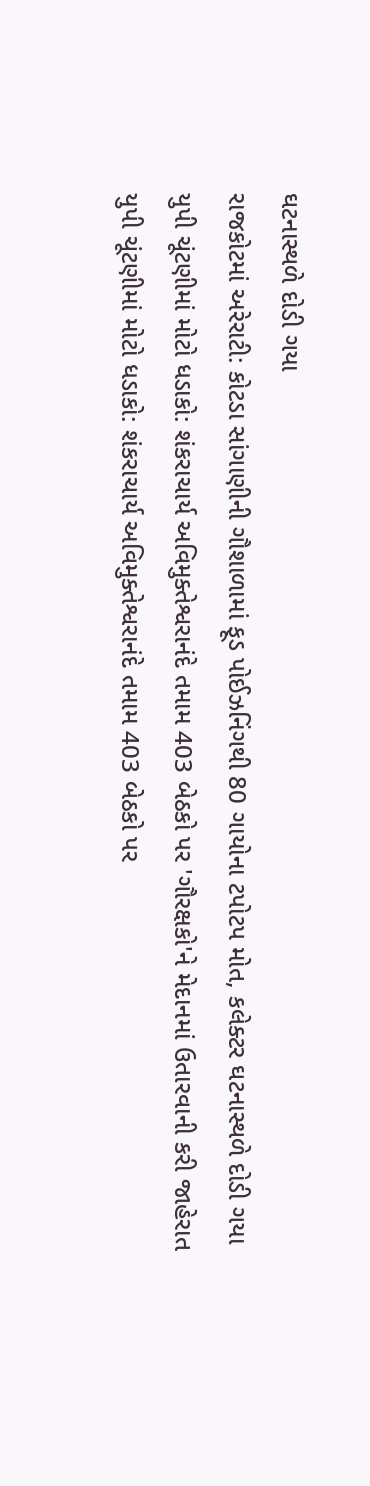ઘટનાસ્થળે દોડી ગયા
રાજકોટમાં અરેરાટી: કોટડા સાંગાણીની ગૌશાળામાં ફૂડ પોઈઝનિંગથી 80 ગાયોના ટપોટપ મોત, કલેક્ટર ઘટનાસ્થળે દોડી ગયા
યુપી ચૂંટણીમાં મોટો ધડાકો: શંકરાચાર્ય અવિમુક્તેશ્વરાનંદે તમામ 403 બેઠકો પર 'ગૌરક્ષકો'ને મેદાનમાં ઉતારવાની કરી જાહેરાત
યુપી ચૂંટણીમાં મોટો ધડાકો: શંકરાચાર્ય અવિમુક્તેશ્વરાનંદે તમામ 403 બેઠકો પર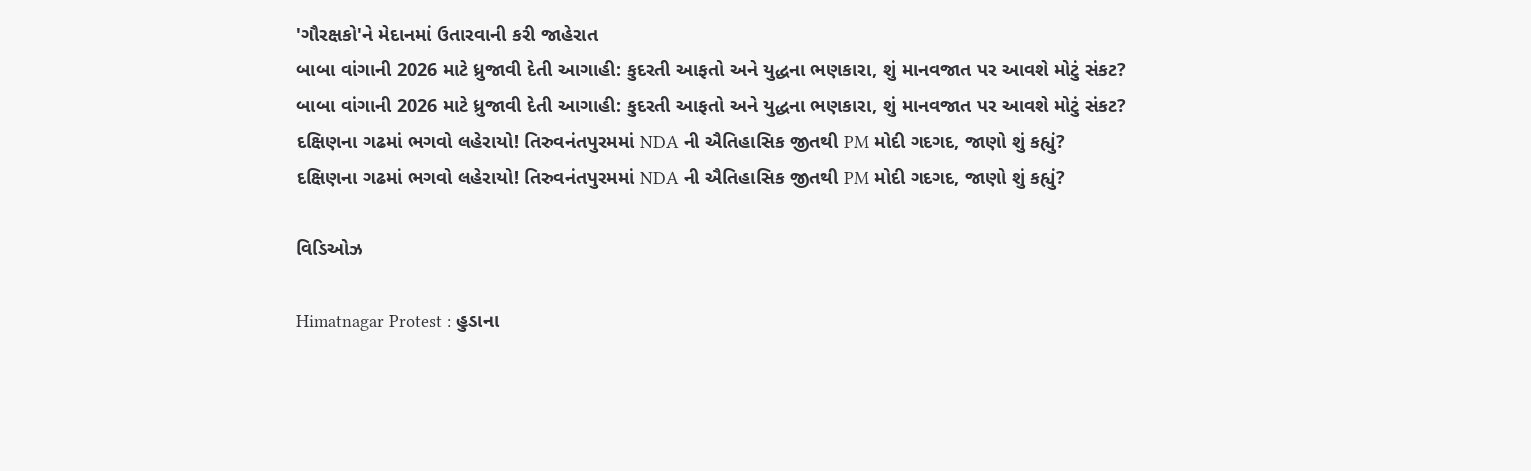'ગૌરક્ષકો'ને મેદાનમાં ઉતારવાની કરી જાહેરાત
બાબા વાંગાની 2026 માટે ધ્રુજાવી દેતી આગાહી: કુદરતી આફતો અને યુદ્ધના ભણકારા, શું માનવજાત પર આવશે મોટું સંકટ?
બાબા વાંગાની 2026 માટે ધ્રુજાવી દેતી આગાહી: કુદરતી આફતો અને યુદ્ધના ભણકારા, શું માનવજાત પર આવશે મોટું સંકટ?
દક્ષિણના ગઢમાં ભગવો લહેરાયો! તિરુવનંતપુરમમાં NDA ની ઐતિહાસિક જીતથી PM મોદી ગદગદ, જાણો શું કહ્યું?
દક્ષિણના ગઢમાં ભગવો લહેરાયો! તિરુવનંતપુરમમાં NDA ની ઐતિહાસિક જીતથી PM મોદી ગદગદ, જાણો શું કહ્યું?

વિડિઓઝ

Himatnagar Protest : હુડાના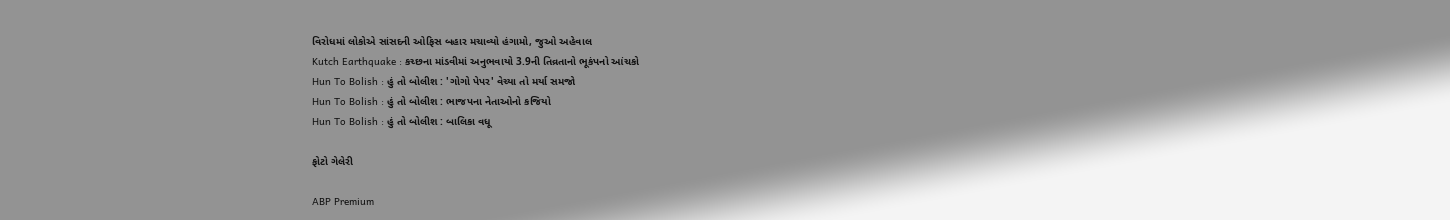વિરોધમાં લોકોએ સાંસદની ઓફિસ બહાર મચાવ્યો હંગામો, જુઓ અહેવાલ
Kutch Earthquake : કચ્છના માંડવીમાં અનુભવાયો 3.9ની તિવ્રતાનો ભૂકંપનો આંચકો
Hun To Bolish : હું તો બોલીશ : 'ગોગો પેપર' વેચ્યા તો મર્યા સમજો
Hun To Bolish : હું તો બોલીશ : ભાજપના નેતાઓનો કજિયો
Hun To Bolish : હું તો બોલીશ : બાલિકા વધૂ

ફોટો ગેલેરી

ABP Premium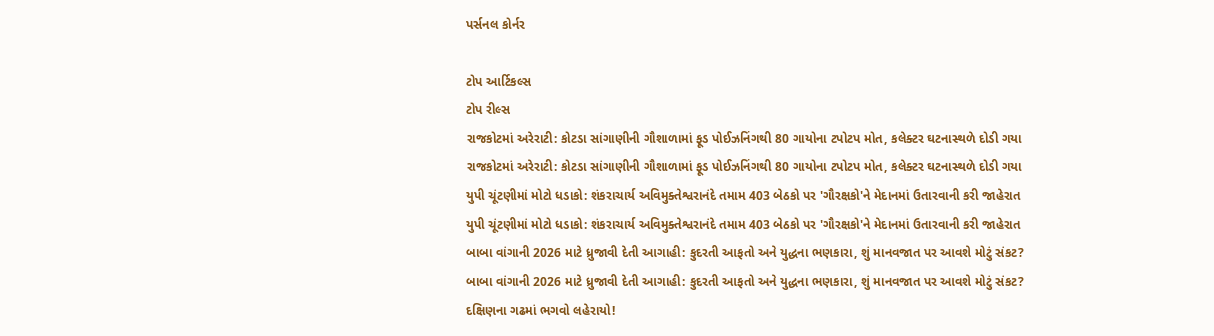પર્સનલ કોર્નર

ટોપ આર્ટિકલ્સ
ટોપ રીલ્સ
રાજકોટમાં અરેરાટી: કોટડા સાંગાણીની ગૌશાળામાં ફૂડ પોઈઝનિંગથી 80 ગાયોના ટપોટપ મોત, કલેક્ટર ઘટનાસ્થળે દોડી ગયા
રાજકોટમાં અરેરાટી: કોટડા સાંગાણીની ગૌશાળામાં ફૂડ પોઈઝનિંગથી 80 ગાયોના ટપોટપ મોત, કલેક્ટર ઘટનાસ્થળે દોડી ગયા
યુપી ચૂંટણીમાં મોટો ધડાકો: શંકરાચાર્ય અવિમુક્તેશ્વરાનંદે તમામ 403 બેઠકો પર 'ગૌરક્ષકો'ને મેદાનમાં ઉતારવાની કરી જાહેરાત
યુપી ચૂંટણીમાં મોટો ધડાકો: શંકરાચાર્ય અવિમુક્તેશ્વરાનંદે તમામ 403 બેઠકો પર 'ગૌરક્ષકો'ને મેદાનમાં ઉતારવાની કરી જાહેરાત
બાબા વાંગાની 2026 માટે ધ્રુજાવી દેતી આગાહી: કુદરતી આફતો અને યુદ્ધના ભણકારા, શું માનવજાત પર આવશે મોટું સંકટ?
બાબા વાંગાની 2026 માટે ધ્રુજાવી દેતી આગાહી: કુદરતી આફતો અને યુદ્ધના ભણકારા, શું માનવજાત પર આવશે મોટું સંકટ?
દક્ષિણના ગઢમાં ભગવો લહેરાયો!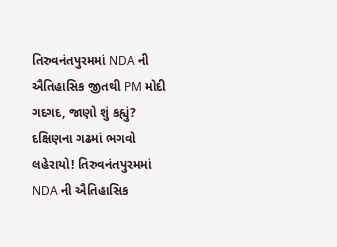તિરુવનંતપુરમમાં NDA ની ઐતિહાસિક જીતથી PM મોદી ગદગદ, જાણો શું કહ્યું?
દક્ષિણના ગઢમાં ભગવો લહેરાયો! તિરુવનંતપુરમમાં NDA ની ઐતિહાસિક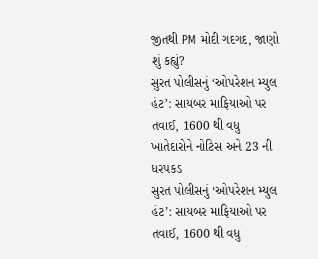જીતથી PM મોદી ગદગદ, જાણો શું કહ્યું?
સુરત પોલીસનું ‘ઓપરેશન મ્યુલ હંટ’: સાયબર માફિયાઓ પર તવાઈ, 1600 થી વધુ ખાતેદારોને નોટિસ અને 23 ની ધરપકડ
સુરત પોલીસનું ‘ઓપરેશન મ્યુલ હંટ’: સાયબર માફિયાઓ પર તવાઈ, 1600 થી વધુ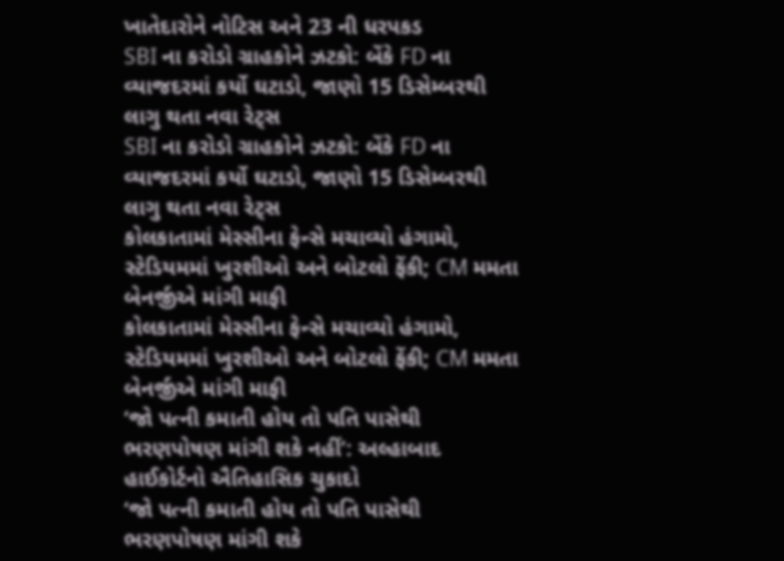ખાતેદારોને નોટિસ અને 23 ની ધરપકડ
SBI ના કરોડો ગ્રાહકોને ઝટકો: બેંકે FD ના વ્યાજદરમાં કર્યો ઘટાડો, જાણો 15 ડિસેમ્બરથી લાગુ થતા નવા રેટ્સ
SBI ના કરોડો ગ્રાહકોને ઝટકો: બેંકે FD ના વ્યાજદરમાં કર્યો ઘટાડો, જાણો 15 ડિસેમ્બરથી લાગુ થતા નવા રેટ્સ
કોલકાતામાં મેસ્સીના ફેન્સે મચાવ્યો હંગામો, સ્ટેડિયમમાં ખુરશીઓ અને બોટલો ફેંકી; CM મમતા બેનર્જીએ માંગી માફી
કોલકાતામાં મેસ્સીના ફેન્સે મચાવ્યો હંગામો, સ્ટેડિયમમાં ખુરશીઓ અને બોટલો ફેંકી; CM મમતા બેનર્જીએ માંગી માફી
‘જો પત્ની કમાતી હોય તો પતિ પાસેથી ભરણપોષણ માંગી શકે નહીં’: અલ્હાબાદ હાઈકોર્ટનો ઐતિહાસિક ચુકાદો
‘જો પત્ની કમાતી હોય તો પતિ પાસેથી ભરણપોષણ માંગી શકે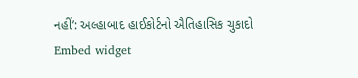નહીં’: અલ્હાબાદ હાઈકોર્ટનો ઐતિહાસિક ચુકાદો
Embed widget